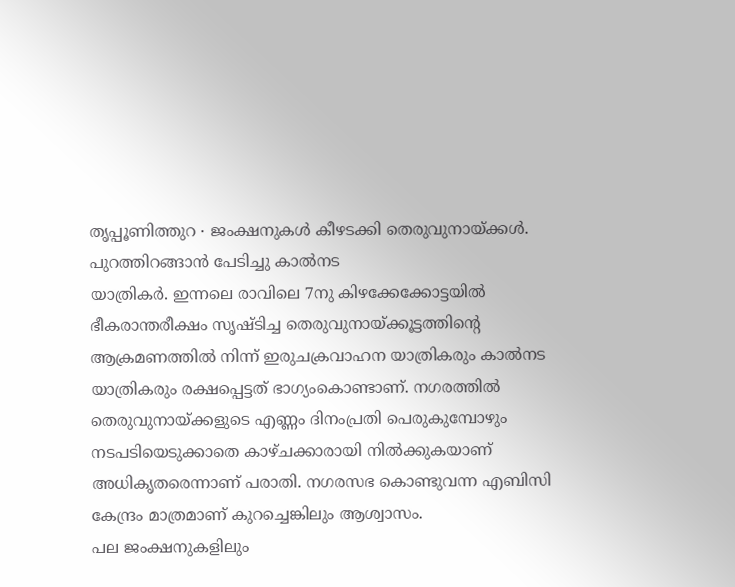തൃപ്പൂണിത്തുറ ∙ ജംക്ഷനുകൾ കീഴടക്കി തെരുവുനായ്ക്കൾ. പുറത്തിറങ്ങാൻ പേടിച്ചു കാൽനട
യാത്രികർ. ഇന്നലെ രാവിലെ 7നു കിഴക്കേക്കോട്ടയിൽ ഭീകരാന്തരീക്ഷം സൃഷ്ടിച്ച തെരുവുനായ്ക്കൂട്ടത്തിന്റെ ആക്രമണത്തിൽ നിന്ന് ഇരുചക്രവാഹന യാത്രികരും കാൽനട
യാത്രികരും രക്ഷപ്പെട്ടത് ഭാഗ്യംകൊണ്ടാണ്. നഗരത്തിൽ തെരുവുനായ്ക്കളുടെ എണ്ണം ദിനംപ്രതി പെരുകുമ്പോഴും നടപടിയെടുക്കാതെ കാഴ്ചക്കാരായി നിൽക്കുകയാണ് അധികൃതരെന്നാണ് പരാതി. നഗരസഭ കൊണ്ടുവന്ന എബിസി കേന്ദ്രം മാത്രമാണ് കുറച്ചെങ്കിലും ആശ്വാസം.
പല ജംക്ഷനുകളിലും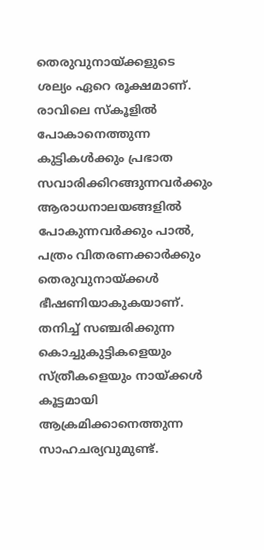തെരുവുനായ്ക്കളുടെ ശല്യം ഏറെ രൂക്ഷമാണ്.
രാവിലെ സ്കൂളിൽ പോകാനെത്തുന്ന കുട്ടികൾക്കും പ്രഭാത സവാരിക്കിറങ്ങുന്നവർക്കും ആരാധനാലയങ്ങളിൽ പോകുന്നവർക്കും പാൽ, പത്രം വിതരണക്കാർക്കും തെരുവുനായ്ക്കൾ ഭീഷണിയാകുകയാണ്. തനിച്ച് സഞ്ചരിക്കുന്ന കൊച്ചുകുട്ടികളെയും സ്ത്രീകളെയും നായ്ക്കൾ കൂട്ടമായി ആക്രമിക്കാനെത്തുന്ന സാഹചര്യവുമുണ്ട്.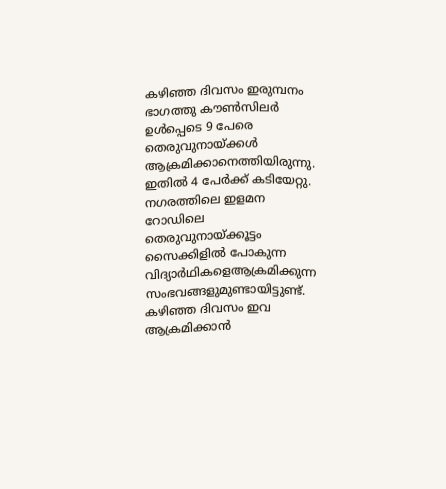കഴിഞ്ഞ ദിവസം ഇരുമ്പനം ഭാഗത്തു കൗൺസിലർ ഉൾപ്പെടെ 9 പേരെ തെരുവുനായ്ക്കൾ ആക്രമിക്കാനെത്തിയിരുന്നു.
ഇതിൽ 4 പേർക്ക് കടിയേറ്റു. നഗരത്തിലെ ഇളമന റോഡിലെ തെരുവുനായ്ക്കൂട്ടം സൈക്കിളിൽ പോകുന്ന വിദ്യാർഥികളെആക്രമിക്കുന്ന സംഭവങ്ങളുമുണ്ടായിട്ടുണ്ട്.
കഴിഞ്ഞ ദിവസം ഇവ ആക്രമിക്കാൻ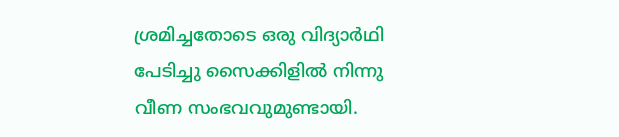ശ്രമിച്ചതോടെ ഒരു വിദ്യാർഥി പേടിച്ചു സൈക്കിളിൽ നിന്നു വീണ സംഭവവുമുണ്ടായി.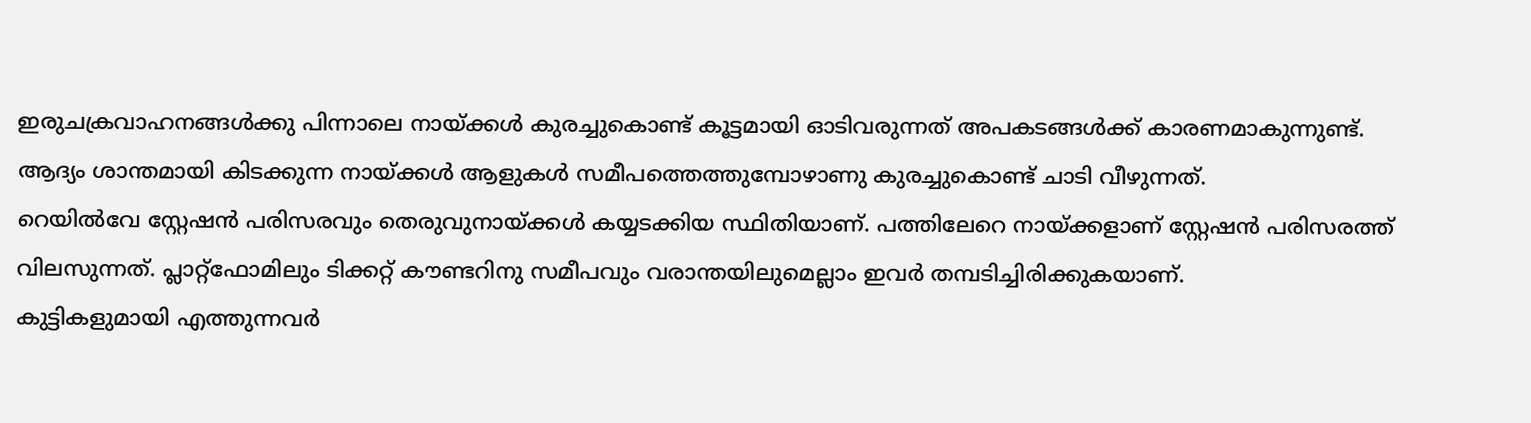ഇരുചക്രവാഹനങ്ങൾക്കു പിന്നാലെ നായ്ക്കൾ കുരച്ചുകൊണ്ട് കൂട്ടമായി ഓടിവരുന്നത് അപകടങ്ങൾക്ക് കാരണമാകുന്നുണ്ട്. ആദ്യം ശാന്തമായി കിടക്കുന്ന നായ്ക്കൾ ആളുകൾ സമീപത്തെത്തുമ്പോഴാണു കുരച്ചുകൊണ്ട് ചാടി വീഴുന്നത്.
റെയിൽവേ സ്റ്റേഷൻ പരിസരവും തെരുവുനായ്ക്കൾ കയ്യടക്കിയ സ്ഥിതിയാണ്. പത്തിലേറെ നായ്ക്കളാണ് സ്റ്റേഷൻ പരിസരത്ത് വിലസുന്നത്. പ്ലാറ്റ്ഫോമിലും ടിക്കറ്റ് കൗണ്ടറിനു സമീപവും വരാന്തയിലുമെല്ലാം ഇവർ തമ്പടിച്ചിരിക്കുകയാണ്.
കുട്ടികളുമായി എത്തുന്നവർ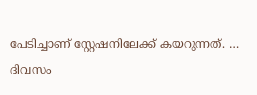പേടിച്ചാണ് സ്റ്റേഷനിലേക്ക് കയറുന്നത്. …
ദിവസം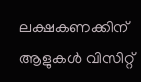ലക്ഷകണക്കിന് ആളുകൾ വിസിറ്റ്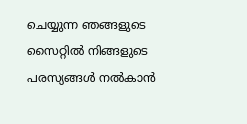ചെയ്യുന്ന ഞങ്ങളുടെ സൈറ്റിൽ നിങ്ങളുടെ പരസ്യങ്ങൾ നൽകാൻ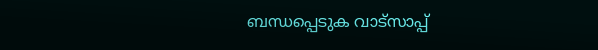ബന്ധപ്പെടുക വാട്സാപ്പ്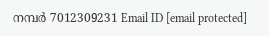നമ്പർ 7012309231 Email ID [email protected]